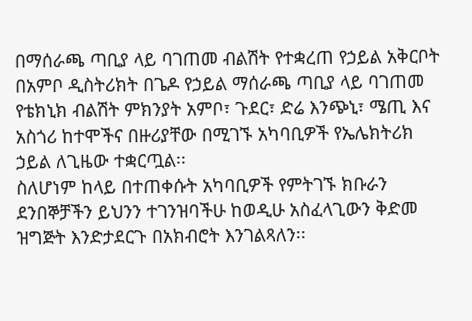በማሰራጫ ጣቢያ ላይ ባገጠመ ብልሽት የተቋረጠ የኃይል አቅርቦት
በአምቦ ዲስትሪክት በጌዶ የኃይል ማሰራጫ ጣቢያ ላይ ባገጠመ የቴክኒክ ብልሽት ምክንያት አምቦ፣ ጉደር፣ ድሬ እንጭኒ፣ ሜጢ እና አስጎሪ ከተሞችና በዙሪያቸው በሚገኙ አካባቢዎች የኤሌክትሪክ ኃይል ለጊዜው ተቋርጧል፡፡
ስለሆነም ከላይ በተጠቀሱት አካባቢዎች የምትገኙ ክቡራን ደንበኞቻችን ይህንን ተገንዝባችሁ ከወዲሁ አስፈላጊውን ቅድመ ዝግጅት እንድታደርጉ በአክብሮት እንገልጻለን፡፡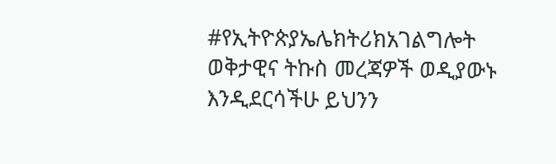#የኢትዮጵያኤሌክትሪክአገልግሎት
ወቅታዊና ትኩስ መረጃዎች ወዲያውኑ እንዲደርሳችሁ ይህንን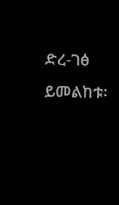ድረ-ገፅ ይመልከቱ፡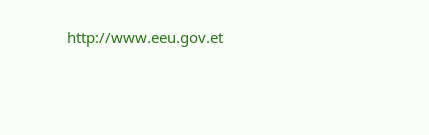http://www.eeu.gov.et